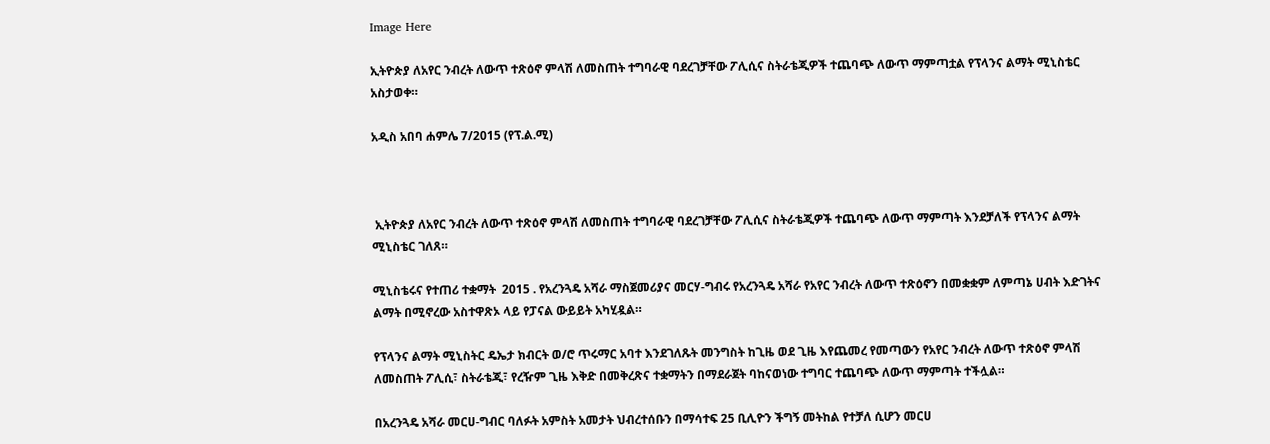Image Here

ኢትዮጵያ ለአየር ንብረት ለውጥ ተጽዕኖ ምላሽ ለመስጠት ተግባራዊ ባደረገቻቸው ፖሊሲና ስትራቴጂዎች ተጨባጭ ለውጥ ማምጣቷል የፕላንና ልማት ሚኒስቴር አስታወቀ።

አዲስ አበባ ሐምሌ 7/2015 (የፕ.ል.ሚ)



 ኢትዮጵያ ለአየር ንብረት ለውጥ ተጽዕኖ ምላሽ ለመስጠት ተግባራዊ ባደረገቻቸው ፖሊሲና ስትራቴጂዎች ተጨባጭ ለውጥ ማምጣት እንደቻለች የፕላንና ልማት ሚኒስቴር ገለጸ።

ሚኒስቴሩና የተጠሪ ተቋማት  2015 . የአረንጓዴ አሻራ ማስጀመሪያና መርሃ-ግብሩ የአረንጓዴ አሻራ የአየር ንብረት ለውጥ ተጽዕኖን በመቋቋም ለምጣኔ ሀብት እድገትና ልማት በሚኖረው አስተዋጽኦ ላይ የፓናል ውይይት አካሂዷል።

የፕላንና ልማት ሚኒስትር ዴኤታ ክብርት ወ/ሮ ጥሩማር አባተ እንደገለጹት መንግስት ከጊዜ ወደ ጊዜ እየጨመረ የመጣውን የአየር ንብረት ለውጥ ተጽዕኖ ምላሽ ለመስጠት ፖሊሲ፣ ስትራቴጂ፣ የረዥም ጊዜ እቅድ በመቅረጽና ተቋማትን በማደራጀት ባከናወነው ተግባር ተጨባጭ ለውጥ ማምጣት ተችሏል።

በአረንጓዴ አሻራ መርሀ-ግብር ባለፉት አምስት አመታት ህብረተሰቡን በማሳተፍ 25 ቢሊዮን ችግኝ መትከል የተቻለ ሲሆን መርሀ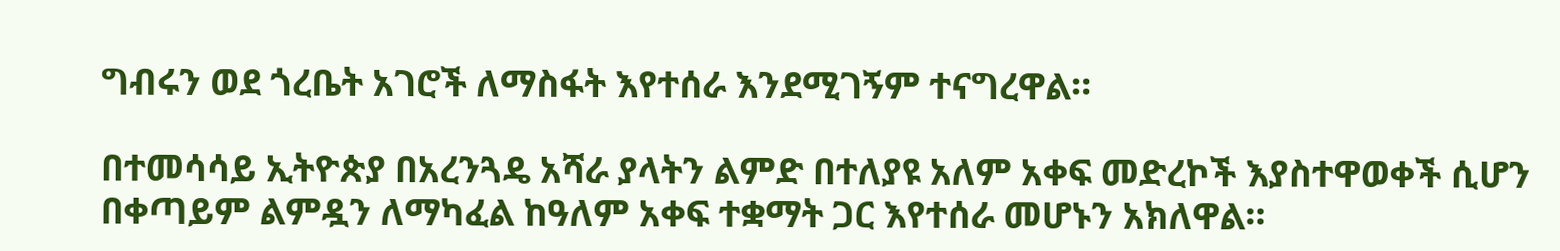ግብሩን ወደ ጎረቤት አገሮች ለማስፋት እየተሰራ እንደሚገኝም ተናግረዋል።

በተመሳሳይ ኢትዮጵያ በአረንጓዴ አሻራ ያላትን ልምድ በተለያዩ አለም አቀፍ መድረኮች እያስተዋወቀች ሲሆን በቀጣይም ልምዷን ለማካፈል ከዓለም አቀፍ ተቋማት ጋር እየተሰራ መሆኑን አክለዋል።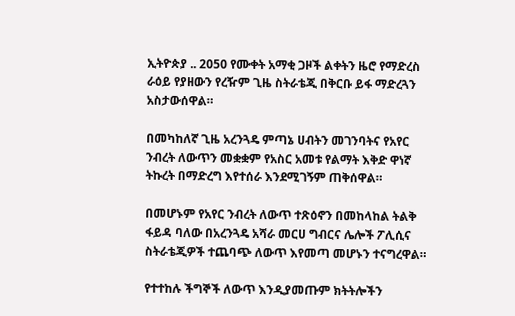ኢትዮጵያ .. 2050 የሙቀት አማቂ ጋዞች ልቀትን ዜሮ የማድረስ ራዕይ የያዘውን የረዥም ጊዜ ስትራቴጂ በቅርቡ ይፋ ማድረጓን አስታውሰዋል።

በመካከለኛ ጊዜ አረንጓዴ ምጣኔ ሀብትን መገንባትና የአየር ንብረት ለውጥን መቋቋም የአስር አመቱ የልማት እቅድ ዋነኛ ትኩረት በማድረግ እየተሰራ እንደሚገኝም ጠቅሰዋል።

በመሆኑም የአየር ንብረት ለውጥ ተጽዕኖን በመከላከል ትልቅ ፋይዳ ባለው በአረንጓዴ አሻራ መርሀ ግብርና ሌሎች ፖሊሲና ስትራቴጂዎች ተጨባጭ ለውጥ እየመጣ መሆኑን ተናግረዋል።

የተተከሉ ችግኞች ለውጥ እንዲያመጡም ክትትሎችን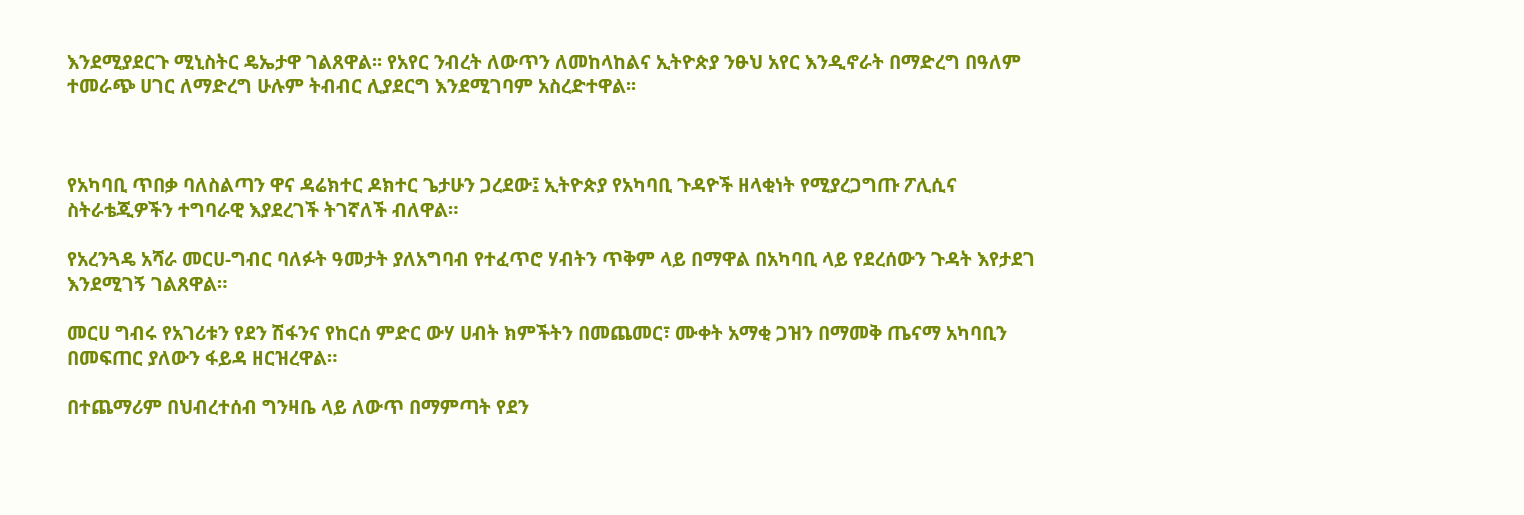እንደሚያደርጉ ሚኒስትር ዴኤታዋ ገልጸዋል፡፡ የአየር ንብረት ለውጥን ለመከላከልና ኢትዮጵያ ንፁህ አየር እንዲኖራት በማድረግ በዓለም ተመራጭ ሀገር ለማድረግ ሁሉም ትብብር ሊያደርግ እንደሚገባም አስረድተዋል፡፡



የአካባቢ ጥበቃ ባለስልጣን ዋና ዳሬክተር ዶክተር ጌታሁን ጋረደው፤ ኢትዮጵያ የአካባቢ ጉዳዮች ዘላቂነት የሚያረጋግጡ ፖሊሲና ስትራቴጂዎችን ተግባራዊ እያደረገች ትገኛለች ብለዋል።

የአረንጓዴ አሻራ መርሀ-ግብር ባለፉት ዓመታት ያለአግባብ የተፈጥሮ ሃብትን ጥቅም ላይ በማዋል በአካባቢ ላይ የደረሰውን ጉዳት እየታደገ እንደሚገኝ ገልጸዋል።

መርሀ ግብሩ የአገሪቱን የደን ሽፋንና የከርሰ ምድር ውሃ ሀብት ክምችትን በመጨመር፣ ሙቀት አማቂ ጋዝን በማመቅ ጤናማ አካባቢን በመፍጠር ያለውን ፋይዳ ዘርዝረዋል።

በተጨማሪም በህብረተሰብ ግንዛቤ ላይ ለውጥ በማምጣት የደን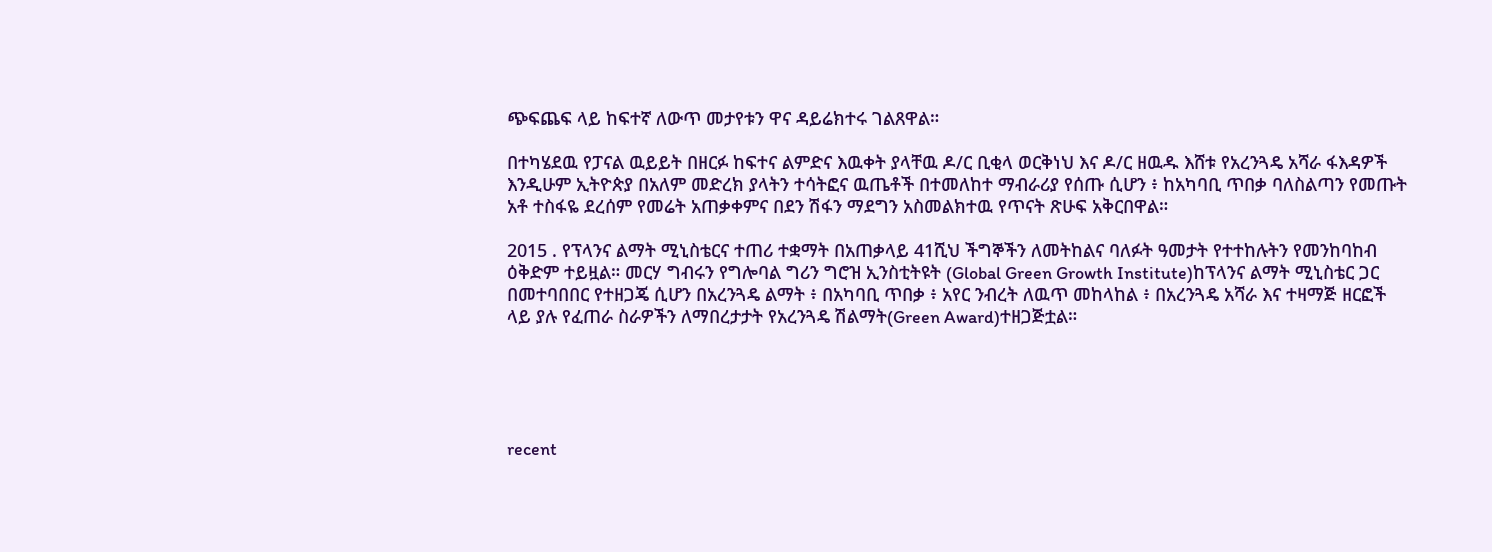ጭፍጨፍ ላይ ከፍተኛ ለውጥ መታየቱን ዋና ዳይሬክተሩ ገልጸዋል።

በተካሄደዉ የፓናል ዉይይት በዘርፉ ከፍተና ልምድና እዉቀት ያላቸዉ ዶ/ር ቢቂላ ወርቅነህ እና ዶ/ር ዘዉዱ እሸቱ የአረንጓዴ አሻራ ፋእዳዎች እንዲሁም ኢትዮጵያ በአለም መድረክ ያላትን ተሳትፎና ዉጤቶች በተመለከተ ማብራሪያ የሰጡ ሲሆን ፥ ከአካባቢ ጥበቃ ባለስልጣን የመጡት አቶ ተስፋዬ ደረሰም የመሬት አጠቃቀምና በደን ሽፋን ማደግን አስመልክተዉ የጥናት ጽሁፍ አቅርበዋል።

2015 . የፕላንና ልማት ሚኒስቴርና ተጠሪ ተቋማት በአጠቃላይ 41ሺህ ችግኞችን ለመትከልና ባለፉት ዓመታት የተተከሉትን የመንከባከብ ዕቅድም ተይዟል። መርሃ ግብሩን የግሎባል ግሪን ግሮዝ ኢንስቲትዩት (Global Green Growth Institute)ከፕላንና ልማት ሚኒስቴር ጋር በመተባበበር የተዘጋጄ ሲሆን በአረንጓዴ ልማት ፥ በአካባቢ ጥበቃ ፥ አየር ንብረት ለዉጥ መከላከል ፥ በአረንጓዴ አሻራ እና ተዛማጅ ዘርፎች ላይ ያሉ የፈጠራ ስራዎችን ለማበረታታት የአረንጓዴ ሽልማት(Green Award)ተዘጋጅቷል።





recent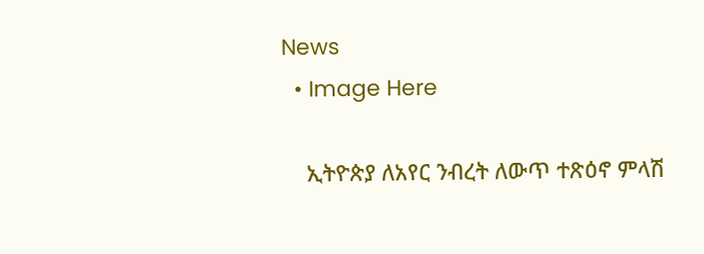News
  • Image Here

    ኢትዮጵያ ለአየር ንብረት ለውጥ ተጽዕኖ ምላሽ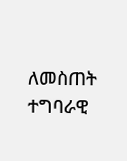ለመስጠት ተግባራዊ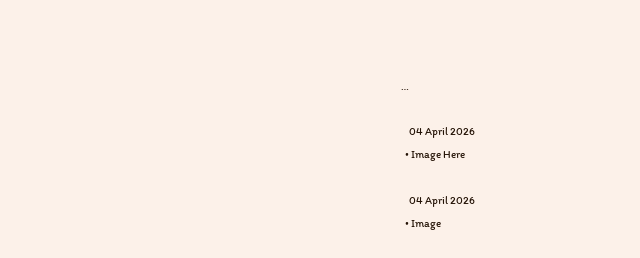…

    04 April 2026
  • Image Here

    04 April 2026
  • Image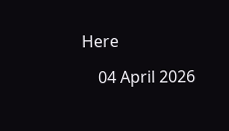Here

    04 April 2026